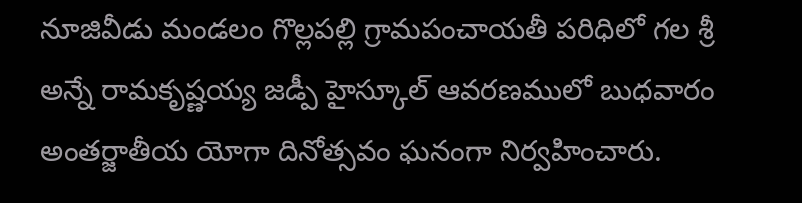నూజివీడు మండలం గొల్లపల్లి గ్రామపంచాయతీ పరిధిలో గల శ్రీ అన్నే రామకృష్ణయ్య జడ్పీ హైస్కూల్ ఆవరణములో బుధవారం అంతర్జాతీయ యోగా దినోత్సవం ఘనంగా నిర్వహించారు.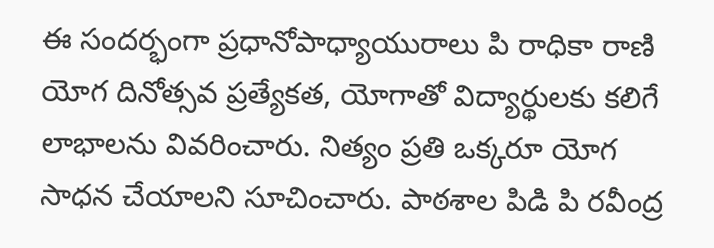ఈ సందర్భంగా ప్రధానోపాధ్యాయురాలు పి రాధికా రాణి యోగ దినోత్సవ ప్రత్యేకత, యోగాతో విద్యార్థులకు కలిగే లాభాలను వివరించారు. నిత్యం ప్రతి ఒక్కరూ యోగ సాధన చేయాలని సూచించారు. పాఠశాల పిడి పి రవీంద్ర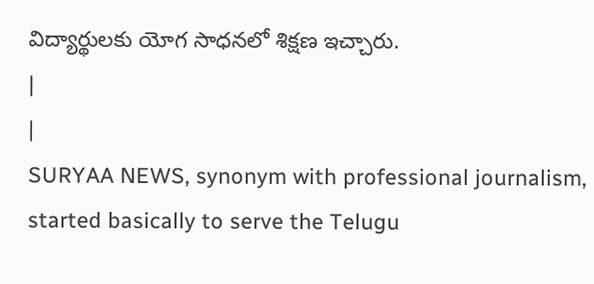విద్యార్థులకు యోగ సాధనలో శిక్షణ ఇచ్చారు.
|
|
SURYAA NEWS, synonym with professional journalism, started basically to serve the Telugu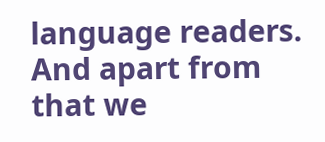language readers. And apart from that we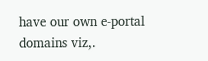have our own e-portal domains viz,.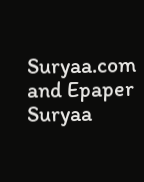Suryaa.com and Epaper Suryaa